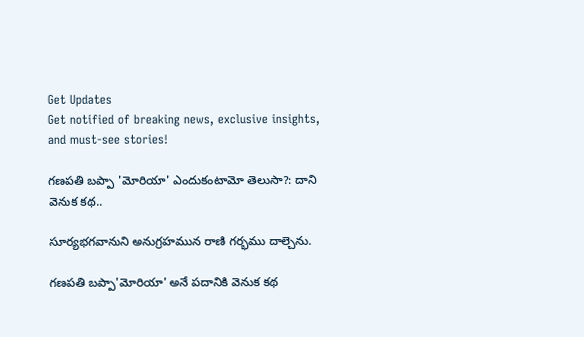Get Updates
Get notified of breaking news, exclusive insights, and must-see stories!

గణపతి బప్పా 'మోరియా' ఎందుకంటామో తెలుసా?: దాని వెనుక కథ..

సూర్యభగవానుని అనుగ్రహమున రాణి గర్భము దాల్చెను.

గణపతి బప్పా'మోరియా' అనే పదానికి వెనుక కథ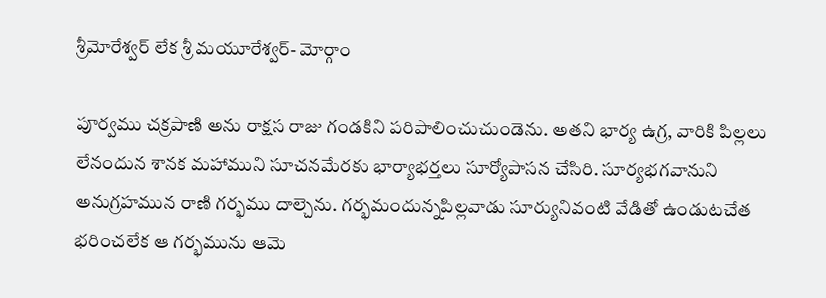శ్రీమోరేశ్వర్ లేక శ్రీ మయూరేశ్వర్- మోర్గాం

పూర్వము చక్రపాణి అను రాక్షస రాజు గండకిని పరిపాలించుచుండెను. అతని భార్య ఉగ్ర, వారికి పిల్లలు లేనందున శానక మహాముని సూచనమేరకు భార్యాభర్తలు సూర్యోపాసన చేసిరి. సూర్యభగవానుని అనుగ్రహమున రాణి గర్భము దాల్చెను. గర్భమందున్నపిల్లవాడు సూర్యునివంటి వేడితో ఉండుటచేత భరించలేక ఆ గర్భమును ఆమె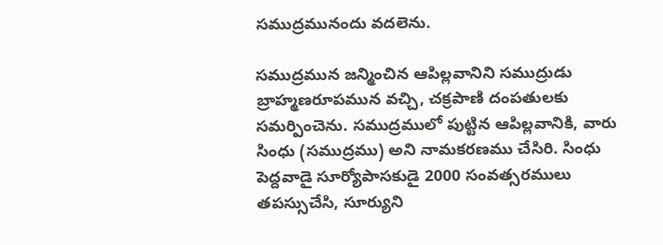సముద్రమునందు వదలెను.

సముద్రమున జన్మించిన ఆపిల్లవానిని సముద్రుడు బ్రాహ్మణరూపమున వచ్చి, చక్రపాణి దంపతులకు సమర్పించెను. సముద్రములో పుట్టిన ఆపిల్లవానికి, వారు సింధు (సముద్రము) అని నామకరణము చేసిరి. సింధు పెద్దవాడై సూర్యోపాసకుడై 2000 సంవత్సరములు తపస్సుచేసి, సూర్యుని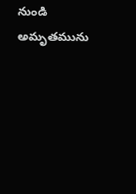నుండి అమృతమును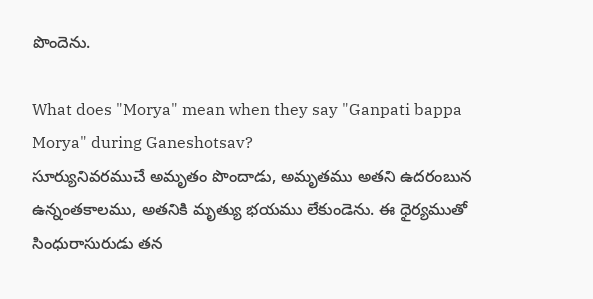పొందెను.

What does "Morya" mean when they say "Ganpati bappa Morya" during Ganeshotsav?
సూర్యునివరముచే అమృతం పొందాడు, అమృతము అతని ఉదరంబున ఉన్నంతకాలము, అతనికి మృత్యు భయము లేకుండెను. ఈ ధైర్యముతో సింధురాసురుడు తన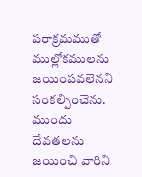పరాక్రమముతో ముల్లోకములను జయింపవలెనని సంకల్పించెను. ముందు దేవతలను జయించి వారిని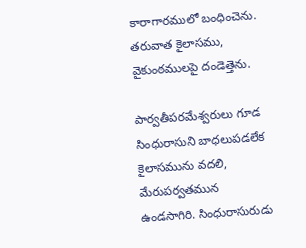కారాగారములో బంధించెను. తరువాత కైలాసము, వైకుంఠములపై దండెత్తెను.

పార్వతీపరమేశ్వరులు గూడ సింధురాసుని బాధలుపడలేక కైలాసమును వదలి, మేరుపర్వతమున ఉండసాగిరి. సింధురాసురుడు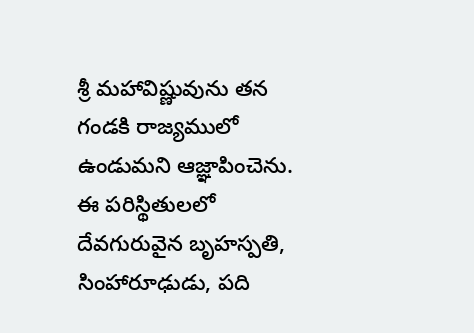శ్రీ మహావిష్ణువును తన గండకి రాజ్యములో ఉండుమని ఆజ్ఞాపించెను.
ఈ పరిస్థితులలో దేవగురువైన బృహస్పతి, సింహారూఢుడు, పది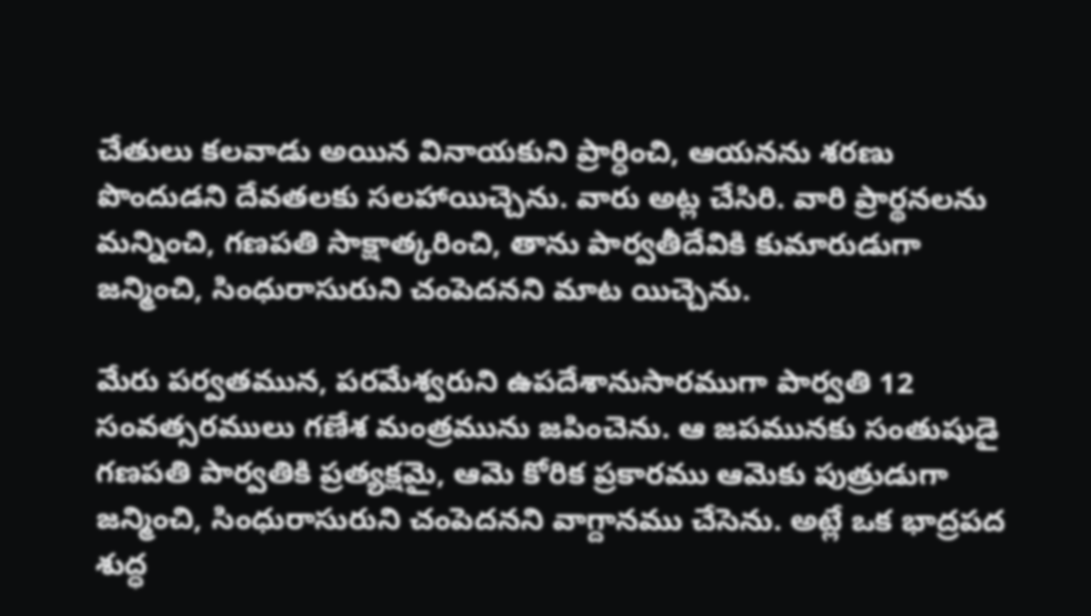చేతులు కలవాడు అయిన వినాయకుని ప్రార్ధించి, ఆయనను శరణు పొందుడని దేవతలకు సలహాయిచ్చెను. వారు అట్ల చేసిరి. వారి ప్రార్థనలను మన్నించి, గణపతి సాక్షాత్కరించి, తాను పార్వతీదేవికి కుమారుడుగా జన్మించి, సింధురాసురుని చంపెదనని మాట యిచ్చెను.

మేరు పర్వతమున, పరమేశ్వరుని ఉపదేశానుసారముగా పార్వతి 12 సంవత్సరములు గణేశ మంత్రమును జపించెను. ఆ జపమునకు సంతుషుడై గణపతి పార్వతికి ప్రత్యక్షమై, ఆమె కోరిక ప్రకారము ఆమెకు పుత్రుడుగా జన్మించి, సింధురాసురుని చంపెదనని వాగ్దానము చేసెను. అట్లే ఒక భాద్రపద శుద్ధ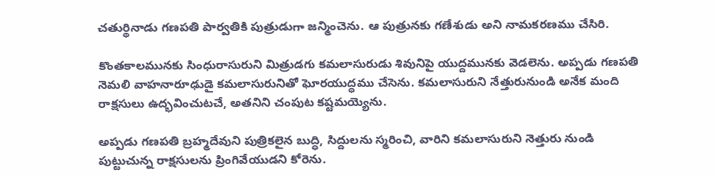చతుర్థినాడు గణపతి పార్వతికి పుత్రుడుగా జన్మించెను. ఆ పుత్రునకు గణేశుడు అని నామకరణము చేసిరి.

కొంతకాలమునకు సింధురాసురుని మిత్రుడగు కమలాసురుడు శివునిపై యుద్దమునకు వెడలెను. అప్పడు గణపతి నెమలి వాహనారూఢుడై కమలాసురునితో ఘోరయుద్ధము చేసెను. కమలాసురుని నేత్తురునుండి అనేక మంది రాక్షసులు ఉద్భవించుటచే, అతనిని చంపుట కష్టమయ్యెను.

అప్పడు గణపతి బ్రహ్మదేవుని పుత్రికలైన బుద్ధి, సిద్దులను స్మరించి, వారిని కమలాసురుని నెత్తురు నుండి పుట్టుచున్న రాక్షసులను ప్రింగివేయుడని కోరెను.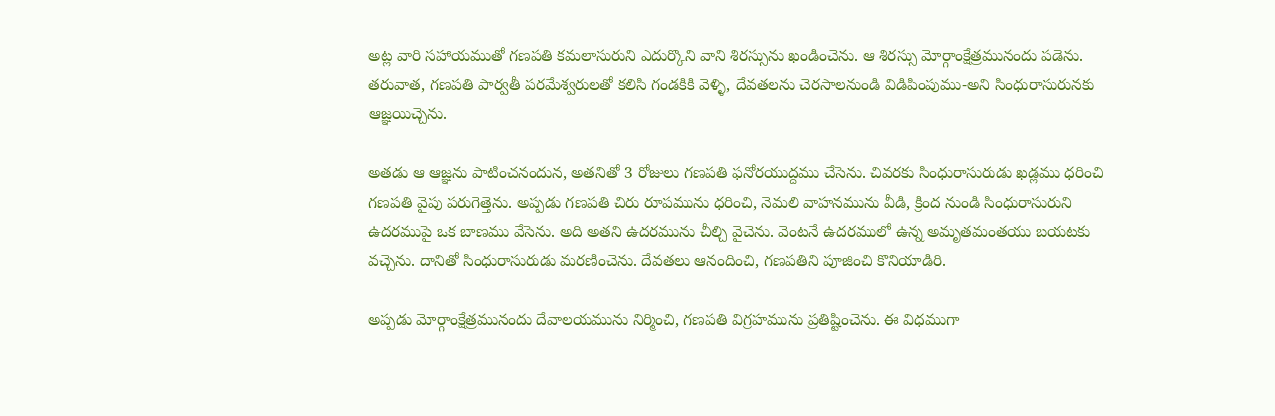అట్ల వారి సహాయముతో గణపతి కమలాసురుని ఎదుర్కొని వాని శిరస్సును ఖండించెను. ఆ శిరస్సు మోర్గాంక్షేత్రమునందు పడెను.
తరువాత, గణపతి పార్వతీ పరమేశ్వరులతో కలిసి గండకికి వెళ్ళి, దేవతలను చెరసాలనుండి విడిపింపుము-అని సింధురాసురునకు ఆజ్ఞయిచ్చెను.

అతడు ఆ ఆజ్ఞను పాటించనందున, అతనితో 3 రోజులు గణపతి ఫనోరయుద్దము చేసెను. చివరకు సింధురాసురుడు ఖడ్లము ధరించి గణపతి వైపు పరుగెత్తెను. అప్పడు గణపతి చిరు రూపమును ధరించి, నెమలి వాహనమును వీడి, క్రింద నుండి సింధురాసురుని ఉదరముపై ఒక బాణము వేసెను. అది అతని ఉదరమును చీల్చి వైచెను. వెంటనే ఉదరములో ఉన్న అమృతమంతయు బయటకు వచ్చెను. దానితో సింధురాసురుడు మరణించెను. దేవతలు ఆనందించి, గణపతిని పూజించి కొనియాడిరి.

అప్పడు మోర్గాంక్షేత్రమునందు దేవాలయమును నిర్మించి, గణపతి విగ్రహమును ప్రతిష్టించెను. ఈ విధముగా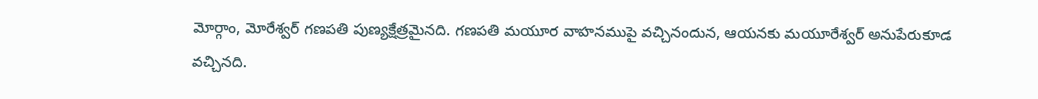మోర్గాం, మోరేశ్వర్ గణపతి పుణ్యక్షేత్రమైనది. గణపతి మయూర వాహనముపై వచ్చినందున, ఆయనకు మయూరేశ్వర్ అనుపేరుకూడ వచ్చినది.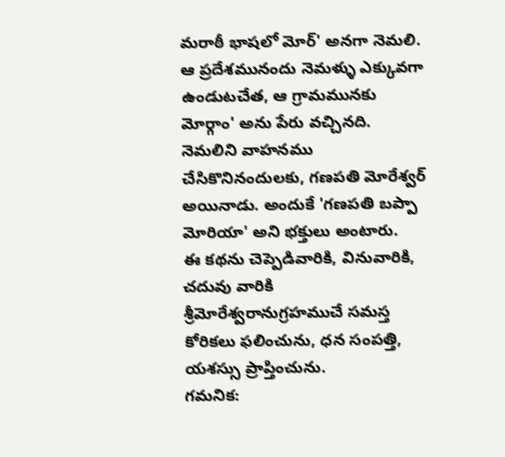మరాఠీ భాషలో మోర్' అనగా నెమలి. ఆ ప్రదేశమునందు నెమళ్ళు ఎక్కువగా ఉండుటచేత, ఆ గ్రామమునకు మోర్గాం' అను పేరు వచ్చినది. నెమలిని వాహనము చేసికొనినందులకు, గణపతి మోరేశ్వర్ అయినాడు. అందుకే 'గణపతి బప్పా మోరియా' అని భక్తులు అంటారు.
ఈ కథను చెప్పెడివారికి, వినువారికి, చదువు వారికి శ్రీమోరేశ్వరానుగ్రహముచే సమస్త కోరికలు ఫలించును, ధన సంపత్తి, యశస్సు ప్రాప్తించును.
గమనిక: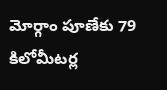మోర్గాం పూణేకు 79 కిలోమీటర్ల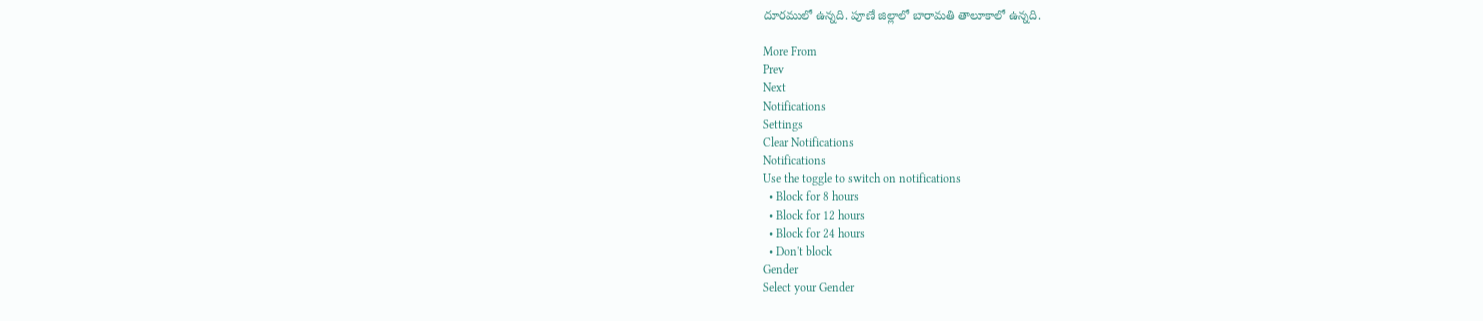దూరములో ఉన్నది. పూణే జిల్లాలో బారామతి తాలూకాలో ఉన్నది.

More From
Prev
Next
Notifications
Settings
Clear Notifications
Notifications
Use the toggle to switch on notifications
  • Block for 8 hours
  • Block for 12 hours
  • Block for 24 hours
  • Don't block
Gender
Select your Gender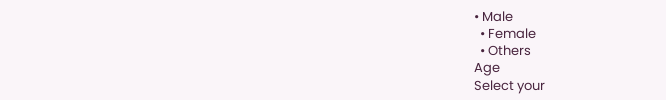• Male
  • Female
  • Others
Age
Select your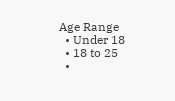Age Range
  • Under 18
  • 18 to 25
  •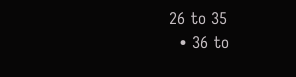26 to 35
  • 36 to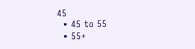45
  • 45 to 55
  • 55+